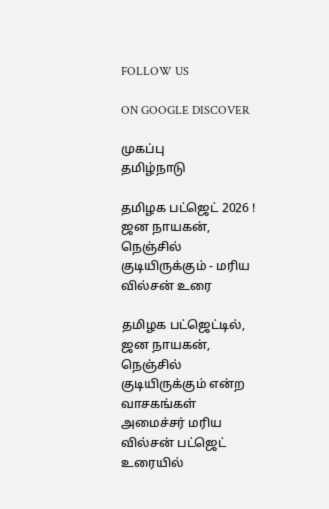FOLLOW US

ON GOOGLE DISCOVER

முகப்பு
தமிழ்நாடு

தமிழக பட்ஜெட் 2026 ! ஜன நாயகன், நெஞ்சில் குடியிருக்கும் - மரிய வில்சன் உரை

தமிழக பட்ஜெட்டில், ஜன நாயகன், நெஞ்சில் குடியிருக்கும் என்ற வாசகங்கள் அமைச்சர் மரிய வில்சன் பட்ஜெட் உரையில்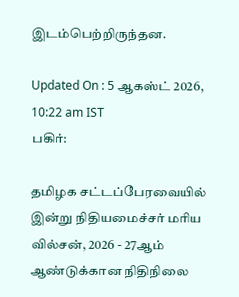இடம்பெற்றிருந்தன.

Updated On : 5 ஆகஸ்ட் 2026, 10:22 am IST
பகிர்:

தமிழக சட்டப்பேரவையில் இன்று நிதியமைச்சர் மரிய வில்சன், 2026 - 27ஆம் ஆண்டுக்கான நிதிநிலை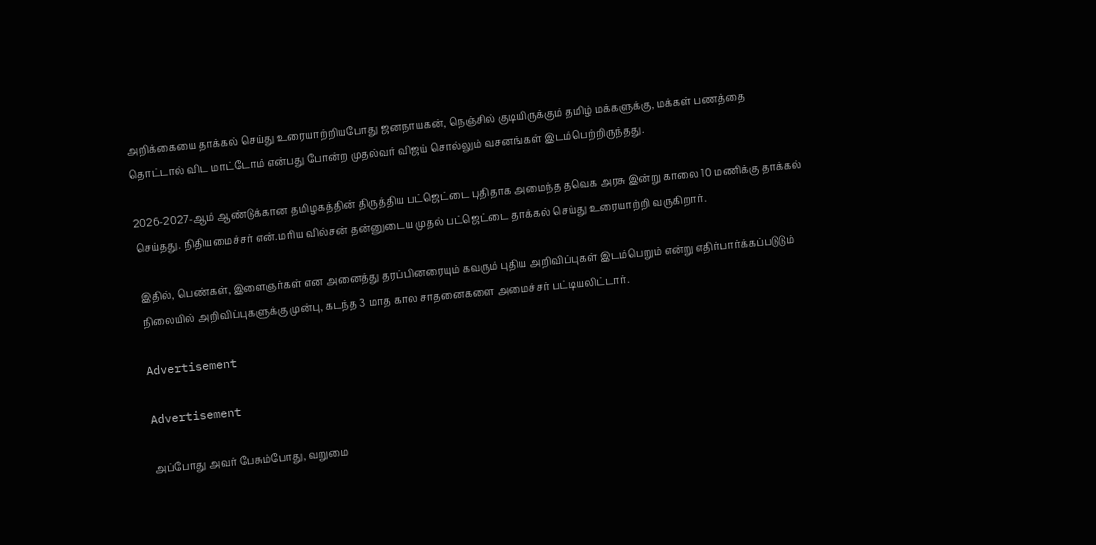அறிக்கையை தாக்கல் செய்து உரையாற்றியபோது ஜனநாயகன், நெஞ்சில் குடியிருக்கும் தமிழ் மக்களுக்கு, மக்கள் பணத்தை தொட்டால் விட மாட்டோம் என்பது போன்ற முதல்வர் விஜய் சொல்லும் வசனங்கள் இடம்பெற்றிருந்தது.

2026-2027-ஆம் ஆண்டுக்கான தமிழகத்தின் திருத்திய பட்ஜெட்டை புதிதாக அமைந்த தவெக அரசு இன்று காலை 10 மணிக்கு தாக்கல் செய்தது. நிதியமைச்சர் என்.மரிய வில்சன் தன்னுடைய முதல் பட்ஜெட்டை தாக்கல் செய்து உரையாற்றி வருகிறார்.

இதில், பெண்கள், இளைஞர்கள் என அனைத்து தரப்பினரையும் கவரும் புதிய அறிவிப்புகள் இடம்பெறும் என்று எதிர்பார்க்கப்படுடும் நிலையில் அறிவிப்புகளுக்கு முன்பு, கடந்த 3 மாத கால சாதனைகளை அமைச்சர் பட்டியலிட்டார்.

Advertisement

Advertisement

அப்போது அவர் பேசும்போது, வறுமை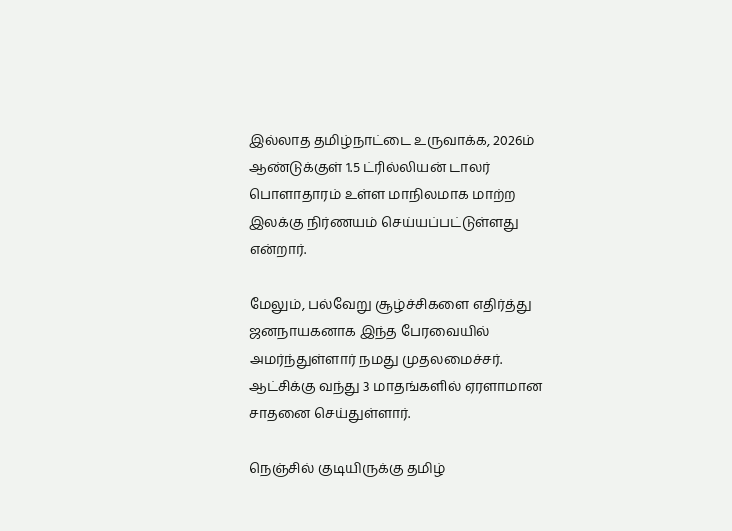இல்லாத தமிழ்நாட்டை உருவாக்க, 2026ம் ஆண்டுக்குள் 1.5 ட்ரில்லியன் டாலர் பொளாதாரம் உள்ள மாநிலமாக மாற்ற இலக்கு நிர்ணயம் செய்யப்பட்டுள்ளது என்றார்.

மேலும், பல்வேறு சூழ்ச்சிகளை எதிர்த்து ஜனநாயகனாக இந்த பேரவையில் அமர்ந்துள்ளார் நமது முதலமைச்சர். ஆட்சிக்கு வந்து 3 மாதங்களில் ஏரளாமான சாதனை செய்துள்ளார்.

நெஞ்சில் குடியிருக்கு தமிழ்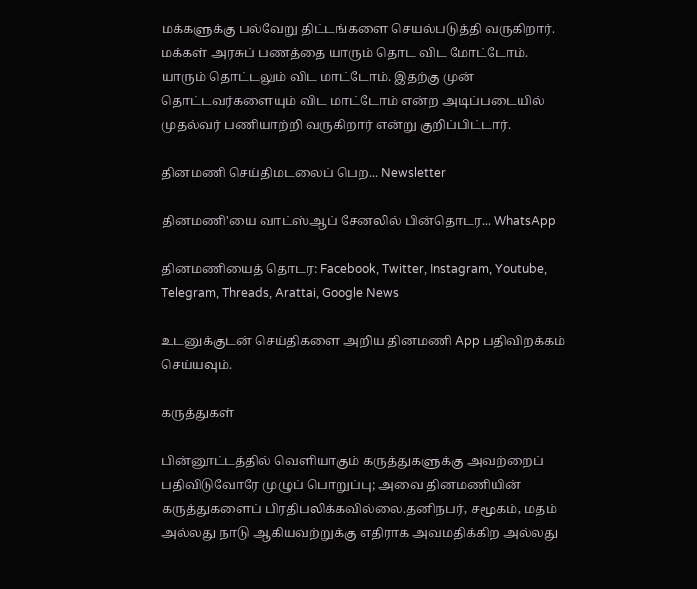மக்களுக்கு பல்வேறு திட்டங்களை செயல்படுத்தி வருகிறார். மக்கள் அரசுப் பணத்தை யாரும் தொட விட மோட்டோம். யாரும் தொட்டலும் விட மாட்டோம். இதற்கு முன் தொட்டவர்களையும் விட மாட்டோம் என்ற அடிப்படையில் முதல்வர் பணியாற்றி வருகிறார் என்று குறிப்பிட்டார்.

தினமணி செய்திமடலைப் பெற... Newsletter

தினமணி'யை வாட்ஸ்ஆப் சேனலில் பின்தொடர... WhatsApp

தினமணியைத் தொடர: Facebook, Twitter, Instagram, Youtube, Telegram, Threads, Arattai, Google News

உடனுக்குடன் செய்திகளை அறிய தினமணி App பதிவிறக்கம் செய்யவும்.

கருத்துகள்

பின்னூட்டத்தில் வெளியாகும் கருத்துகளுக்கு அவற்றைப் பதிவிடுவோரே முழுப் பொறுப்பு; அவை தினமணியின் கருத்துகளைப் பிரதிபலிக்கவில்லை.தனிநபர், சமூகம், மதம் அல்லது நாடு ஆகியவற்றுக்கு எதிராக அவமதிக்கிற அல்லது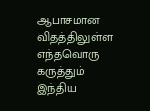ஆபாசமான விதத்திலுள்ள எந்தவொரு கருத்தும் இந்திய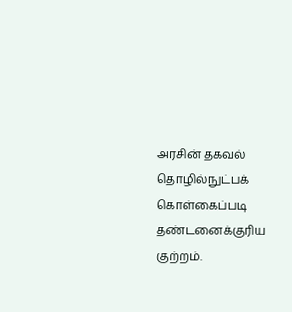அரசின் தகவல் தொழில்நுட்பக் கொள்கைப்படி தண்டனைக்குரிய குற்றம்.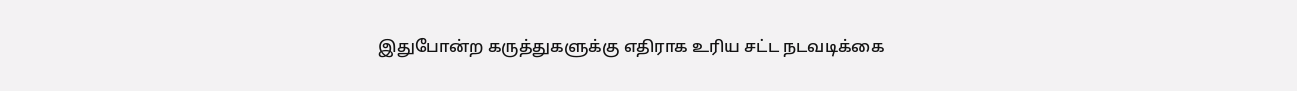இதுபோன்ற கருத்துகளுக்கு எதிராக உரிய சட்ட நடவடிக்கை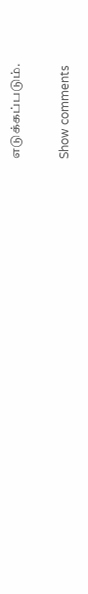எடுக்கப்படும்.

Show comments